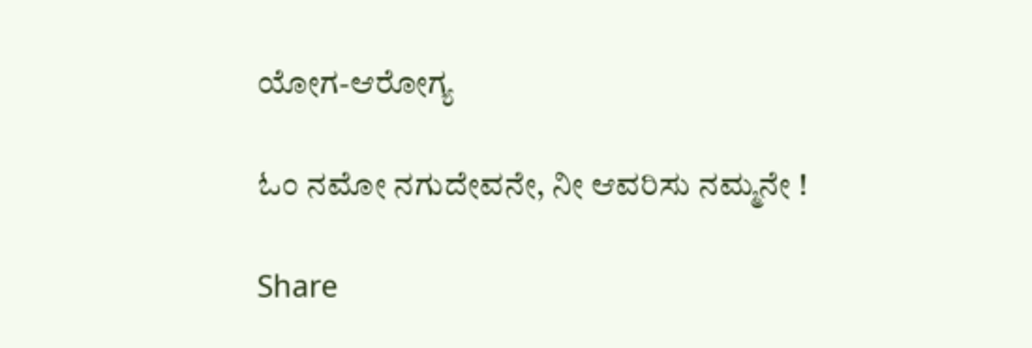ಯೋಗ-ಆರೋಗ್ಯ

ಓಂ ನಮೋ ನಗುದೇವನೇ, ನೀ ಆವರಿಸು ನಮ್ಮನೇ !

Share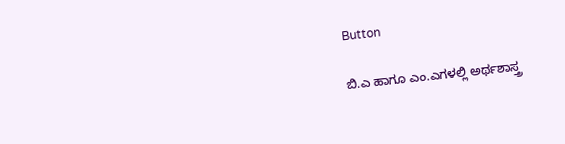Button

ಬಿ.ಎ ಹಾಗೂ ಎಂ.ಎಗಳಲ್ಲಿ ಅರ್ಥಶಾಸ್ತ್ರ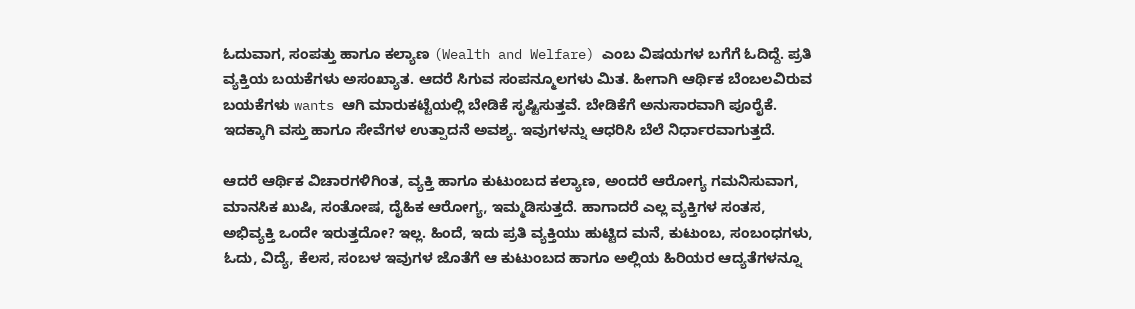ಓದುವಾಗ, ಸಂಪತ್ತು ಹಾಗೂ ಕಲ್ಯಾಣ (Wealth and Welfare) ಎಂಬ ವಿಷಯಗಳ ಬಗೆಗೆ ಓದಿದ್ದೆ. ಪ್ರತಿ ವ್ಯಕ್ತಿಯ ಬಯಕೆಗಳು ಅಸಂಖ್ಯಾತ. ಆದರೆ ಸಿಗುವ ಸಂಪನ್ಮೂಲಗಳು ಮಿತ. ಹೀಗಾಗಿ ಆರ್ಥಿಕ ಬೆಂಬಲವಿರುವ ಬಯಕೆಗಳು wants ಆಗಿ ಮಾರುಕಟ್ಟೆಯಲ್ಲಿ ಬೇಡಿಕೆ ಸೃಷ್ಟಿಸುತ್ತವೆ. ಬೇಡಿಕೆಗೆ ಅನುಸಾರವಾಗಿ ಪೂರೈಕೆ. ಇದಕ್ಕಾಗಿ ವಸ್ತು ಹಾಗೂ ಸೇವೆಗಳ ಉತ್ಪಾದನೆ ಅವಶ್ಯ. ಇವುಗಳನ್ನು ಆಧರಿಸಿ ಬೆಲೆ ನಿರ್ಧಾರವಾಗುತ್ತದೆ.

ಆದರೆ ಆರ್ಥಿಕ ವಿಚಾರಗಳಿಗಿಂತ, ವ್ಯಕ್ತಿ ಹಾಗೂ ಕುಟುಂಬದ ಕಲ್ಯಾಣ, ಅಂದರೆ ಆರೋಗ್ಯ ಗಮನಿಸುವಾಗ, ಮಾನಸಿಕ ಖುಷಿ, ಸಂತೋಷ, ದೈಹಿಕ ಆರೋಗ್ಯ, ಇಮ್ಮಡಿಸುತ್ತದೆ. ಹಾಗಾದರೆ ಎಲ್ಲ ವ್ಯಕ್ತಿಗಳ ಸಂತಸ, ಅಭಿವ್ಯಕ್ತಿ ಒಂದೇ ಇರುತ್ತದೋ? ಇಲ್ಲ. ಹಿಂದೆ, ಇದು ಪ್ರತಿ ವ್ಯಕ್ತಿಯು ಹುಟ್ಟಿದ ಮನೆ, ಕುಟುಂಬ, ಸಂಬಂಧಗಳು, ಓದು, ವಿದ್ಯೆ, ಕೆಲಸ, ಸಂಬಳ ಇವುಗಳ ಜೊತೆಗೆ ಆ ಕುಟುಂಬದ ಹಾಗೂ ಅಲ್ಲಿಯ ಹಿರಿಯರ ಆದ್ಯತೆಗಳನ್ನೂ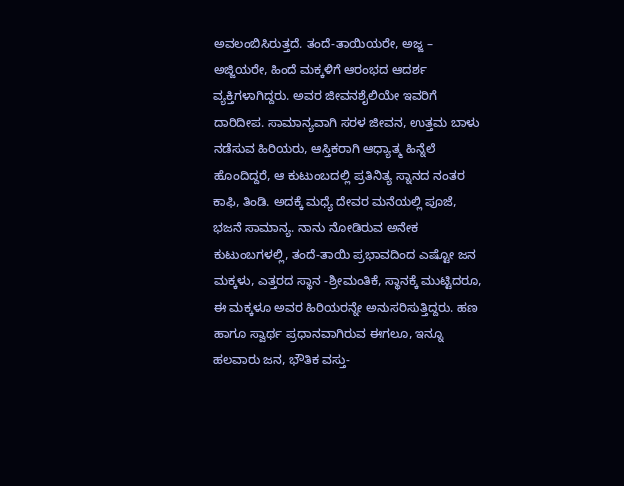ಅವಲಂಬಿಸಿರುತ್ತದೆ. ತಂದೆ-ತಾಯಿಯರೇ, ಅಜ್ಜ – ಅಜ್ಜಿಯರೇ, ಹಿಂದೆ ಮಕ್ಕಳಿಗೆ ಆರಂಭದ ಆದರ್ಶ ವ್ಯಕ್ತಿಗಳಾಗಿದ್ದರು. ಅವರ ಜೀವನಶೈಲಿಯೇ ಇವರಿಗೆ ದಾರಿದೀಪ. ಸಾಮಾನ್ಯವಾಗಿ ಸರಳ ಜೀವನ, ಉತ್ತಮ ಬಾಳು ನಡೆಸುವ ಹಿರಿಯರು, ಆಸ್ತಿಕರಾಗಿ ಆಧ್ಯಾತ್ಮ ಹಿನ್ನೆಲೆ ಹೊಂದಿದ್ದರೆ, ಆ ಕುಟುಂಬದಲ್ಲಿ ಪ್ರತಿನಿತ್ಯ ಸ್ನಾನದ ನಂತರ ಕಾಫಿ, ತಿಂಡಿ. ಅದಕ್ಕೆ ಮಧ್ಯೆ ದೇವರ ಮನೆಯಲ್ಲಿ ಪೂಜೆ, ಭಜನೆ ಸಾಮಾನ್ಯ. ನಾನು ನೋಡಿರುವ ಅನೇಕ ಕುಟುಂಬಗಳಲ್ಲಿ, ತಂದೆ-ತಾಯಿ ಪ್ರಭಾವದಿಂದ ಎಷ್ಟೋ ಜನ ಮಕ್ಕಳು, ಎತ್ತರದ ಸ್ಥಾನ -ಶ್ರೀಮಂತಿಕೆ, ಸ್ಥಾನಕ್ಕೆ ಮುಟ್ಟಿದರೂ, ಈ ಮಕ್ಕಳೂ ಅವರ ಹಿರಿಯರನ್ನೇ ಅನುಸರಿಸುತ್ತಿದ್ದರು. ಹಣ ಹಾಗೂ ಸ್ವಾರ್ಥ ಪ್ರಧಾನವಾಗಿರುವ ಈಗಲೂ, ಇನ್ನೂ ಹಲವಾರು ಜನ, ಭೌತಿಕ ವಸ್ತು-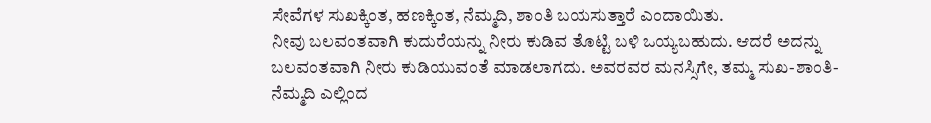ಸೇವೆಗಳ ಸುಖಕ್ಕಿಂತ, ಹಣಕ್ಕಿಂತ, ನೆಮ್ಮದಿ, ಶಾಂತಿ ಬಯಸುತ್ತಾರೆ ಎಂದಾಯಿತು.
ನೀವು ಬಲವಂತವಾಗಿ ಕುದುರೆಯನ್ನು ನೀರು ಕುಡಿವ ತೊಟ್ಟಿ ಬಳಿ ಒಯ್ಯಬಹುದು. ಆದರೆ ಅದನ್ನು ಬಲವಂತವಾಗಿ ನೀರು ಕುಡಿಯುವಂತೆ ಮಾಡಲಾಗದು. ಅವರವರ ಮನಸ್ಸಿಗೇ, ತಮ್ಮ ಸುಖ-ಶಾಂತಿ-ನೆಮ್ಮದಿ ಎಲ್ಲಿಂದ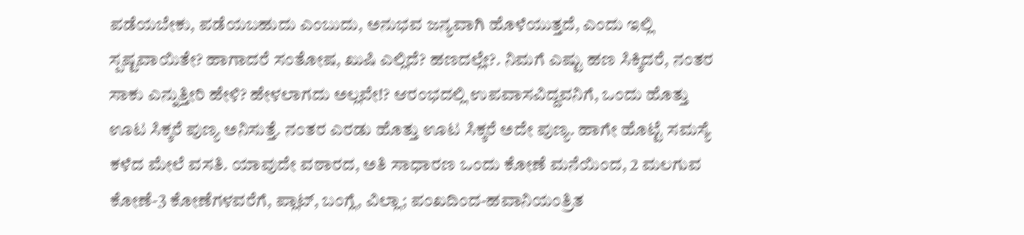ಪಡೆಯಬೇಕು, ಪಡೆಯಬಹುದು ಎಂಬುದು, ಅನುಭವ ಜನ್ಯವಾಗಿ ಹೊಳೆಯುತ್ತದೆ, ಎಂದು ಇಲ್ಲಿ ಸ್ಪಷ್ಟವಾಯಿತೇ? ಹಾಗಾದರೆ ಸಂತೋಷ, ಖುಷಿ ಎಲ್ಲಿದೆ? ಹಣದಲ್ಲೇ?. ನಿಮಗೆ ಎಷ್ಟು ಹಣ ಸಿಕ್ಕಿದರೆ, ನಂತರ ಸಾಕು ಎನ್ನುತ್ತೀರಿ ಹೇಳಿ? ಹೇಳಲಾಗದು ಅಲ್ಲವೇ!? ಆರಂಭದಲ್ಲಿ ಉಪವಾಸವಿದ್ದವನಿಗೆ, ಒಂದು ಹೊತ್ತು ಊಟ ಸಿಕ್ಕರೆ ಪುಣ್ಯ ಅನಿಸುತ್ತೆ. ನಂತರ ಎರಡು ಹೊತ್ತು ಊಟ ಸಿಕ್ಕರೆ ಅದೇ ಪುಣ್ಯ. ಹಾಗೇ ಹೊಟ್ಟೆ ಸಮಸ್ಯೆ ಕಳೆದ ಮೇಲೆ ವಸತಿ. ಯಾವುದೇ ವಠಾರದ, ಅತಿ ಸಾಧಾರಣ ಒಂದು ಕೋಣೆ ಮನೆಯಿಂದ, 2 ಮಲಗುವ ಕೋಣೆ-3 ಕೋಣೆಗಳವರೆಗೆ, ಪ್ಲಾಟ್, ಬಂಗ್ಲೆ, ವಿಲ್ಲಾ; ಪಂಖದಿಂದ-ಹವಾನಿಯಂತ್ರಿತ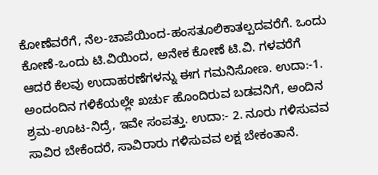ಕೋಣೆವರೆಗೆ, ನೆಲ-ಚಾಪೆಯಿಂದ-ಹಂಸತೂಲಿಕಾತಲ್ಪದವರೆಗೆ. ಒಂದು ಕೋಣೆ-ಒಂದು ಟಿ.ವಿಯಿಂದ, ಅನೇಕ ಕೋಣೆ ಟಿ.ವಿ. ಗಳವರೆಗೆ ಆದರೆ ಕೆಲವು ಉದಾಹರಣೆಗಳನ್ನು ಈಗ ಗಮನಿಸೋಣ. ಉದಾ:-1. ಅಂದಂದಿನ ಗಳಿಕೆಯಲ್ಲೇ ಖರ್ಚು ಹೊಂದಿರುವ ಬಡವನಿಗೆ, ಅಂದಿನ ಶ್ರಮ-ಊಟ-ನಿದ್ರೆ, ಇವೇ ಸಂಪತ್ತು. ಉದಾ:- 2. ನೂರು ಗಳಿಸುವವ ಸಾವಿರ ಬೇಕೆಂದರೆ, ಸಾವಿರಾರು ಗಳಿಸುವವ ಲಕ್ಷ ಬೇಕಂತಾನೆ.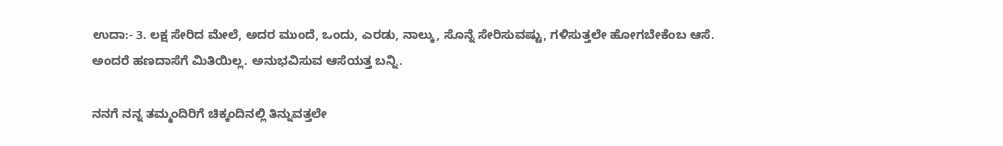ಉದಾ:- 3. ಲಕ್ಷ ಸೇರಿದ ಮೇಲೆ, ಅದರ ಮುಂದೆ, ಒಂದು, ಎರಡು, ನಾಲ್ಕು, ಸೊನ್ನೆ ಸೇರಿಸುವಷ್ಟು, ಗಳಿಸುತ್ತಲೇ ಹೋಗಬೇಕೆಂಬ ಆಸೆ. ಅಂದರೆ ಹಣದಾಸೆಗೆ ಮಿತಿಯಿಲ್ಲ. ಅನುಭವಿಸುವ ಆಸೆಯತ್ತ ಬನ್ನಿ.

ನನಗೆ ನನ್ನ ತಮ್ಮಂದಿರಿಗೆ ಚಿಕ್ಕಂದಿನಲ್ಲಿ ತಿನ್ನುವತ್ತಲೇ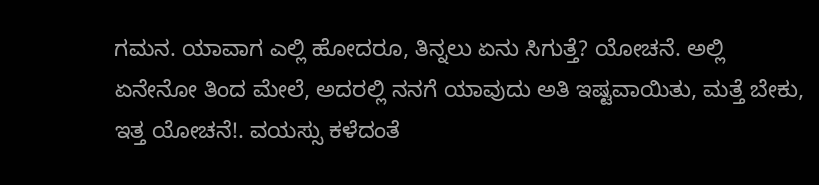ಗಮನ. ಯಾವಾಗ ಎಲ್ಲಿ ಹೋದರೂ, ತಿನ್ನಲು ಏನು ಸಿಗುತ್ತೆ? ಯೋಚನೆ. ಅಲ್ಲಿ ಏನೇನೋ ತಿಂದ ಮೇಲೆ, ಅದರಲ್ಲಿ ನನಗೆ ಯಾವುದು ಅತಿ ಇಷ್ಟವಾಯಿತು, ಮತ್ತೆ ಬೇಕು, ಇತ್ತ ಯೋಚನೆ!. ವಯಸ್ಸು ಕಳೆದಂತೆ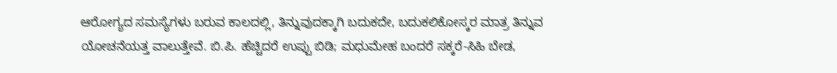ಆರೋಗ್ಯದ ಸಮಸ್ಯೆಗಳು ಬರುವ ಕಾಲದಲ್ಲಿ, ತಿನ್ನುವುದಕ್ಕಾಗಿ ಬದುಕದೇ, ಬದುಕಲಿಕೋಸ್ಕರ ಮಾತ್ರ ತಿನ್ನುವ ಯೋಚನೆಯತ್ತ ವಾಲುತ್ತೇವೆ. ಬಿ.ಪಿ. ಹೆಚ್ಚಿದರೆ ಉಪ್ಪು ಬಿಡಿ; ಮಧುಮೇಹ ಬಂದರೆ ಸಕ್ಕರೆ-ಸಿಹಿ ಬೇಡ,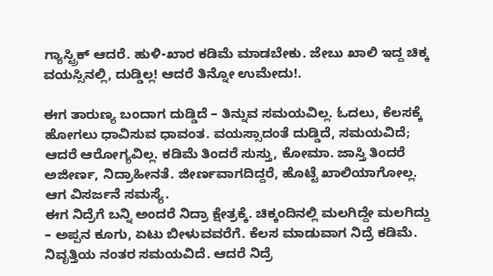ಗ್ಯಾಸ್ಟ್ರಿಕ್ ಆದರೆ. ಹುಳಿ-ಖಾರ ಕಡಿಮೆ ಮಾಡಬೇಕು. ಜೇಬು ಖಾಲಿ ಇದ್ದ ಚಿಕ್ಕ ವಯಸ್ಸಿನಲ್ಲಿ, ದುಡ್ಡಿಲ್ಲ! ಆದರೆ ತಿನ್ನೋ ಉಮೇದು!.

ಈಗ ತಾರುಣ್ಯ ಬಂದಾಗ ದುಡ್ಡಿದೆ – ತಿನ್ನುವ ಸಮಯವಿಲ್ಲ. ಓದಲು, ಕೆಲಸಕ್ಕೆ ಹೋಗಲು ಧಾವಿಸುವ ಧಾವಂತ. ವಯಸ್ಸಾದಂತೆ ದುಡ್ಡಿದೆ, ಸಮಯವಿದೆ; ಆದರೆ ಆರೋಗ್ಯವಿಲ್ಲ. ಕಡಿಮೆ ತಿಂದರೆ ಸುಸ್ತು, ಕೋಮಾ. ಜಾಸ್ತಿ ತಿಂದರೆ ಅಜೀರ್ಣ, ನಿದ್ರಾಹೀನತೆ. ಜೀರ್ಣವಾಗದಿದ್ದರೆ, ಹೊಟ್ಟೆ ಖಾಲಿಯಾಗೋಲ್ಲ. ಆಗ ವಿಸರ್ಜನೆ ಸಮಸ್ಯೆ.
ಈಗ ನಿದ್ರೆಗೆ ಬನ್ನಿ ಅಂದರೆ ನಿದ್ರಾ ಕ್ಷೇತ್ರಕ್ಕೆ. ಚಿಕ್ಕಂದಿನಲ್ಲಿ ಮಲಗಿದ್ದೇ ಮಲಗಿದ್ದು – ಅಪ್ಪನ ಕೂಗು, ಏಟು ಬೀಳುವವರೆಗೆ. ಕೆಲಸ ಮಾಡುವಾಗ ನಿದ್ರೆ ಕಡಿಮೆ. ನಿವೃತ್ತಿಯ ನಂತರ ಸಮಯವಿದೆ. ಆದರೆ ನಿದ್ರೆ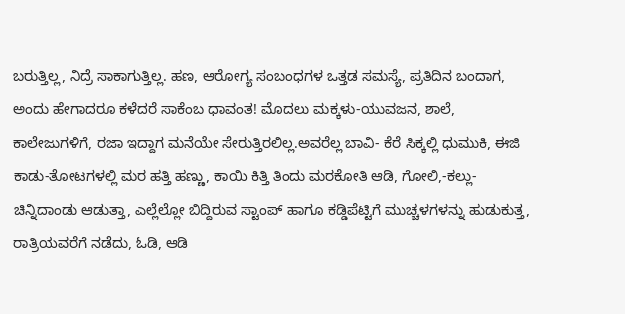ಬರುತ್ತಿಲ್ಲ, ನಿದ್ರೆ ಸಾಕಾಗುತ್ತಿಲ್ಲ. ಹಣ, ಆರೋಗ್ಯ ಸಂಬಂಧಗಳ ಒತ್ತಡ ಸಮಸ್ಯೆ, ಪ್ರತಿದಿನ ಬಂದಾಗ, ಅಂದು ಹೇಗಾದರೂ ಕಳೆದರೆ ಸಾಕೆಂಬ ಧಾವಂತ! ಮೊದಲು ಮಕ್ಕಳು-ಯುವಜನ, ಶಾಲೆ, ಕಾಲೇಜುಗಳಿಗೆ, ರಜಾ ಇದ್ದಾಗ ಮನೆಯೇ ಸೇರುತ್ತಿರಲಿಲ್ಲ.ಅವರೆಲ್ಲ ಬಾವಿ- ಕೆರೆ ಸಿಕ್ಕಲ್ಲಿ ಧುಮುಕಿ, ಈಜಿ ಕಾಡು-ತೋಟಗಳಲ್ಲಿ ಮರ ಹತ್ತಿ ಹಣ್ಣು, ಕಾಯಿ ಕಿತ್ತಿ ತಿಂದು ಮರಕೋತಿ ಆಡಿ, ಗೋಲಿ,-ಕಲ್ಲು-ಚಿನ್ನಿದಾಂಡು ಆಡುತ್ತಾ, ಎಲ್ಲೆಲ್ಲೋ ಬಿದ್ದಿರುವ ಸ್ಟಾಂಪ್ ಹಾಗೂ ಕಡ್ಡಿಪೆಟ್ಟಿಗೆ ಮುಚ್ಚಳಗಳನ್ನು ಹುಡುಕುತ್ತ, ರಾತ್ರಿಯವರೆಗೆ ನಡೆದು, ಓಡಿ, ಆಡಿ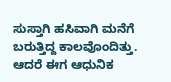ಸುಸ್ತಾಗಿ ಹಸಿವಾಗಿ ಮನೆಗೆ ಬರುತ್ತಿದ್ದ ಕಾಲವೊಂದಿತ್ತು. ಆದರೆ ಈಗ ಆಧುನಿಕ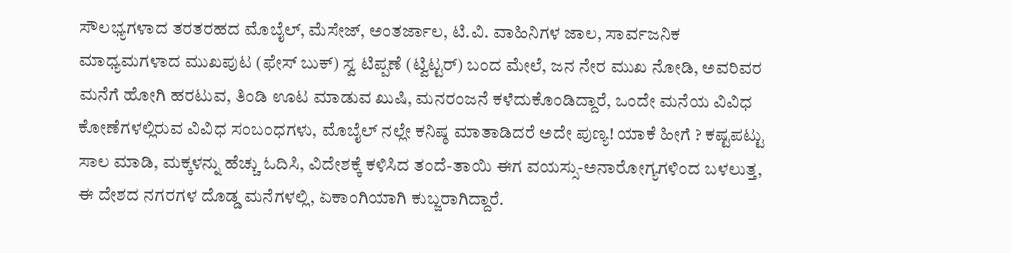ಸೌಲಭ್ಯಗಳಾದ ತರತರಹದ ಮೊಬೈಲ್, ಮೆಸೇಜ್, ಅಂತರ್ಜಾಲ, ಟಿ.ವಿ. ವಾಹಿನಿಗಳ ಜಾಲ, ಸಾರ್ವಜನಿಕ ಮಾಧ್ಯಮಗಳಾದ ಮುಖಪುಟ (ಫೇಸ್ ಬುಕ್) ಸ್ವ ಟಿಪ್ಪಣೆ (ಟ್ವಿಟ್ಟರ್) ಬಂದ ಮೇಲೆ, ಜನ ನೇರ ಮುಖ ನೋಡಿ, ಅವರಿವರ ಮನೆಗೆ ಹೋಗಿ ಹರಟುವ, ತಿಂಡಿ ಊಟ ಮಾಡುವ ಖುಷಿ, ಮನರಂಜನೆ ಕಳೆದುಕೊಂಡಿದ್ದಾರೆ, ಒಂದೇ ಮನೆಯ ವಿವಿಧ ಕೋಣೆಗಳಲ್ಲಿರುವ ವಿವಿಧ ಸಂಬಂಧಗಳು, ಮೊಬೈಲ್ ನಲ್ಲೇ ಕನಿಷ್ಠ ಮಾತಾಡಿದರೆ ಅದೇ ಪುಣ್ಯ! ಯಾಕೆ ಹೀಗೆ ? ಕಷ್ಟಪಟ್ಟು ಸಾಲ ಮಾಡಿ, ಮಕ್ಕಳನ್ನು ಹೆಚ್ಚು ಓದಿಸಿ, ವಿದೇಶಕ್ಕೆ ಕಳಿಸಿದ ತಂದೆ-ತಾಯಿ ಈಗ ವಯಸ್ಸು-ಅನಾರೋಗ್ಯಗಳಿಂದ ಬಳಲುತ್ತ, ಈ ದೇಶದ ನಗರಗಳ ದೊಡ್ಡ ಮನೆಗಳಲ್ಲಿ, ಏಕಾಂಗಿಯಾಗಿ ಕುಬ್ಜರಾಗಿದ್ದಾರೆ.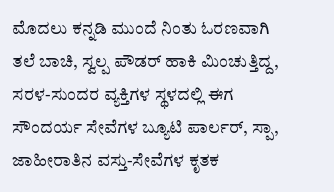ಮೊದಲು ಕನ್ನಡಿ ಮುಂದೆ ನಿಂತು ಓರಣವಾಗಿ ತಲೆ ಬಾಚಿ, ಸ್ವಲ್ಪ ಪೌಡರ್ ಹಾಕಿ ಮಿಂಚುತ್ತಿದ್ದ, ಸರಳ-ಸುಂದರ ವ್ಯಕ್ತಿಗಳ ಸ್ಥಳದಲ್ಲಿ ಈಗ ಸೌಂದರ್ಯ ಸೇವೆಗಳ ಬ್ಯೂಟಿ ಪಾರ್ಲರ್, ಸ್ಪಾ, ಜಾಹೀರಾತಿನ ವಸ್ತು-ಸೇವೆಗಳ ಕೃತಕ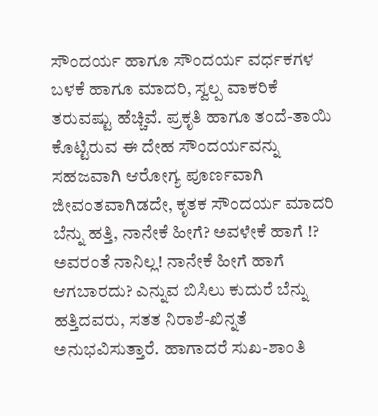ಸೌಂದರ್ಯ ಹಾಗೂ ಸೌಂದರ್ಯ ವರ್ಧಕಗಳ ಬಳಕೆ ಹಾಗೂ ಮಾದರಿ, ಸ್ವಲ್ಪ ವಾಕರಿಕೆ ತರುವಷ್ಟು ಹೆಚ್ಚಿವೆ. ಪ್ರಕೃತಿ ಹಾಗೂ ತಂದೆ-ತಾಯಿ ಕೊಟ್ಟಿರುವ ಈ ದೇಹ ಸೌಂದರ್ಯವನ್ನು ಸಹಜವಾಗಿ ಆರೋಗ್ಯ ಪೂರ್ಣವಾಗಿ ಜೀವಂತವಾಗಿಡದೇ, ಕೃತಕ ಸೌಂದರ್ಯ ಮಾದರಿ ಬೆನ್ನು ಹತ್ತಿ, ನಾನೇಕೆ ಹೀಗೆ? ಅವಳೇಕೆ ಹಾಗೆ !? ಅವರಂತೆ ನಾನಿಲ್ಲ! ನಾನೇಕೆ ಹೀಗೆ ಹಾಗೆ ಆಗಬಾರದು? ಎನ್ನುವ ಬಿಸಿಲು ಕುದುರೆ ಬೆನ್ನು ಹತ್ತಿದವರು, ಸತತ ನಿರಾಶೆ-ಖಿನ್ನತೆ ಅನುಭವಿಸುತ್ತಾರೆ. ಹಾಗಾದರೆ ಸುಖ-ಶಾಂತಿ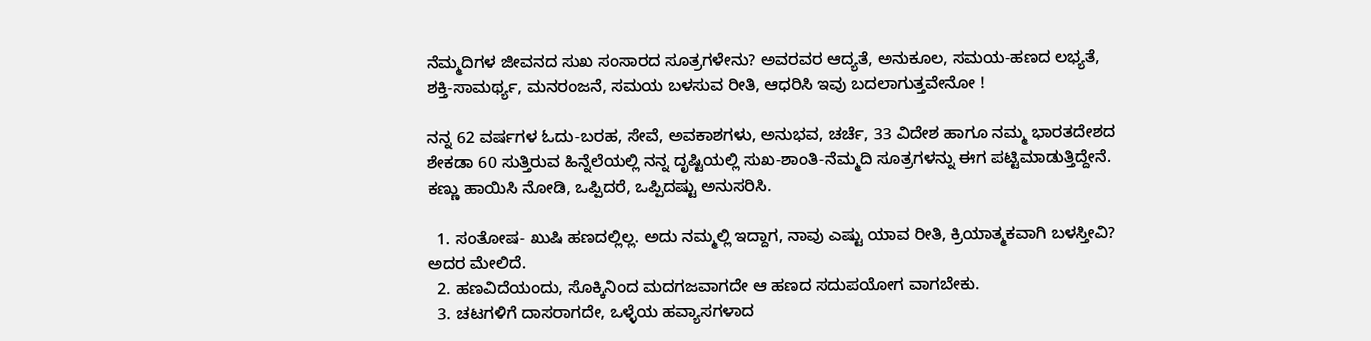ನೆಮ್ಮದಿಗಳ ಜೀವನದ ಸುಖ ಸಂಸಾರದ ಸೂತ್ರಗಳೇನು? ಅವರವರ ಆದ್ಯತೆ, ಅನುಕೂಲ, ಸಮಯ-ಹಣದ ಲಭ್ಯತೆ, ಶಕ್ತಿ-ಸಾಮರ್ಥ್ಯ, ಮನರಂಜನೆ, ಸಮಯ ಬಳಸುವ ರೀತಿ, ಆಧರಿಸಿ ಇವು ಬದಲಾಗುತ್ತವೇನೋ !

ನನ್ನ 62 ವರ್ಷಗಳ ಓದು-ಬರಹ, ಸೇವೆ, ಅವಕಾಶಗಳು, ಅನುಭವ, ಚರ್ಚೆ, 33 ವಿದೇಶ ಹಾಗೂ ನಮ್ಮ ಭಾರತದೇಶದ ಶೇಕಡಾ 60 ಸುತ್ತಿರುವ ಹಿನ್ನೆಲೆಯಲ್ಲಿ ನನ್ನ ದೃಷ್ಟಿಯಲ್ಲಿ ಸುಖ-ಶಾಂತಿ-ನೆಮ್ಮದಿ ಸೂತ್ರಗಳನ್ನು ಈಗ ಪಟ್ಟಿಮಾಡುತ್ತಿದ್ದೇನೆ. ಕಣ್ಣು ಹಾಯಿಸಿ ನೋಡಿ, ಒಪ್ಪಿದರೆ, ಒಪ್ಪಿದಷ್ಟು ಅನುಸರಿಸಿ.

  1. ಸಂತೋಷ- ಖುಷಿ ಹಣದಲ್ಲಿಲ್ಲ. ಅದು ನಮ್ಮಲ್ಲಿ ಇದ್ದಾಗ, ನಾವು ಎಷ್ಟು ಯಾವ ರೀತಿ, ಕ್ರಿಯಾತ್ಮಕವಾಗಿ ಬಳಸ್ತೀವಿ? ಅದರ ಮೇಲಿದೆ.
  2. ಹಣವಿದೆಯಂದು, ಸೊಕ್ಕಿನಿಂದ ಮದಗಜವಾಗದೇ ಆ ಹಣದ ಸದುಪಯೋಗ ವಾಗಬೇಕು.
  3. ಚಟಗಳಿಗೆ ದಾಸರಾಗದೇ, ಒಳ್ಳೆಯ ಹವ್ಯಾಸಗಳಾದ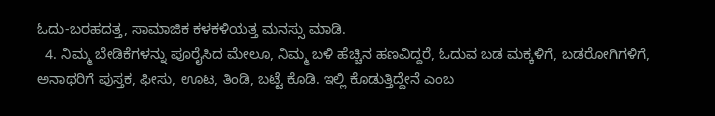ಓದು-ಬರಹದತ್ತ, ಸಾಮಾಜಿಕ ಕಳಕಳಿಯತ್ತ ಮನಸ್ಸು ಮಾಡಿ.
  4. ನಿಮ್ಮ ಬೇಡಿಕೆಗಳನ್ನು ಪೂರೈಸಿದ ಮೇಲೂ, ನಿಮ್ಮ ಬಳಿ ಹೆಚ್ಚಿನ ಹಣವಿದ್ದರೆ, ಓದುವ ಬಡ ಮಕ್ಕಳಿಗೆ, ಬಡರೋಗಿಗಳಿಗೆ, ಅನಾಥರಿಗೆ ಪುಸ್ತಕ, ಫೀಸು, ಊಟ, ತಿಂಡಿ, ಬಟ್ಟೆ ಕೊಡಿ. ಇಲ್ಲಿ ಕೊಡುತ್ತಿದ್ದೇನೆ ಎಂಬ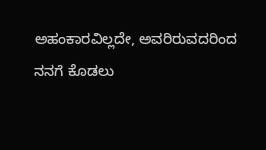ಅಹಂಕಾರವಿಲ್ಲದೇ, ಅವರಿರುವದರಿಂದ ನನಗೆ ಕೊಡಲು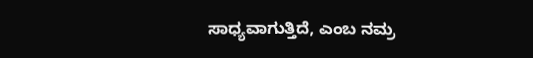ಸಾಧ್ಯವಾಗುತ್ತಿದೆ, ಎಂಬ ನಮ್ರ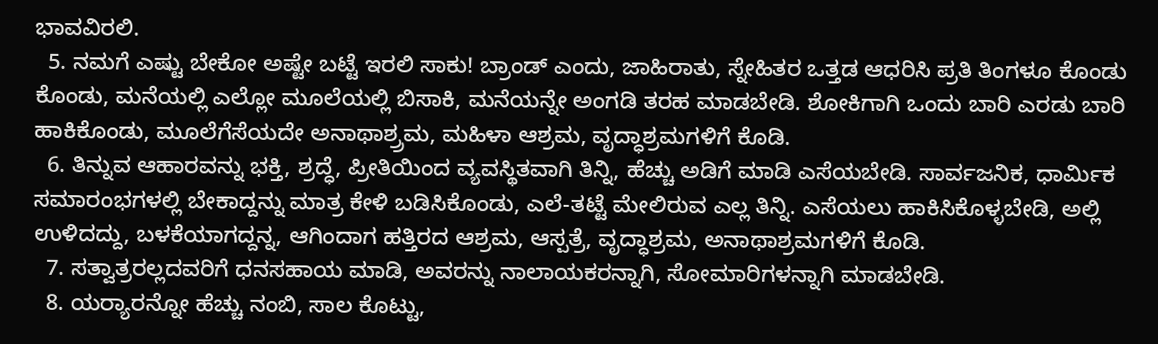ಭಾವವಿರಲಿ.
  5. ನಮಗೆ ಎಷ್ಟು ಬೇಕೋ ಅಷ್ಟೇ ಬಟ್ಟೆ ಇರಲಿ ಸಾಕು! ಬ್ರಾಂಡ್ ಎಂದು, ಜಾಹಿರಾತು, ಸ್ನೇಹಿತರ ಒತ್ತಡ ಆಧರಿಸಿ ಪ್ರತಿ ತಿಂಗಳೂ ಕೊಂಡು ಕೊಂಡು, ಮನೆಯಲ್ಲಿ ಎಲ್ಲೋ ಮೂಲೆಯಲ್ಲಿ ಬಿಸಾಕಿ, ಮನೆಯನ್ನೇ ಅಂಗಡಿ ತರಹ ಮಾಡಬೇಡಿ. ಶೋಕಿಗಾಗಿ ಒಂದು ಬಾರಿ ಎರಡು ಬಾರಿ ಹಾಕಿಕೊಂಡು, ಮೂಲೆಗೆಸೆಯದೇ ಅನಾಥಾಶ್ರ‍್ರಮ, ಮಹಿಳಾ ಆಶ್ರಮ, ವೃದ್ಧಾಶ್ರಮಗಳಿಗೆ ಕೊಡಿ.
  6. ತಿನ್ನುವ ಆಹಾರವನ್ನು ಭಕ್ತಿ, ಶ್ರದ್ಧೆ, ಪ್ರೀತಿಯಿಂದ ವ್ಯವಸ್ಥಿತವಾಗಿ ತಿನ್ನಿ, ಹೆಚ್ಚು ಅಡಿಗೆ ಮಾಡಿ ಎಸೆಯಬೇಡಿ. ಸಾರ್ವಜನಿಕ, ಧಾರ್ಮಿಕ ಸಮಾರಂಭಗಳಲ್ಲಿ ಬೇಕಾದ್ದನ್ನು ಮಾತ್ರ ಕೇಳಿ ಬಡಿಸಿಕೊಂಡು, ಎಲೆ-ತಟ್ಟೆ ಮೇಲಿರುವ ಎಲ್ಲ ತಿನ್ನಿ. ಎಸೆಯಲು ಹಾಕಿಸಿಕೊಳ್ಳಬೇಡಿ, ಅಲ್ಲಿ ಉಳಿದದ್ದು, ಬಳಕೆಯಾಗದ್ದನ್ನ, ಆಗಿಂದಾಗ ಹತ್ತಿರದ ಆಶ್ರಮ, ಆಸ್ಪತ್ರೆ, ವೃದ್ಧಾಶ್ರಮ, ಅನಾಥಾಶ್ರಮಗಳಿಗೆ ಕೊಡಿ.
  7. ಸತ್ವಾತ್ರರಲ್ಲದವರಿಗೆ ಧನಸಹಾಯ ಮಾಡಿ, ಅವರನ್ನು ನಾಲಾಯಕರನ್ನಾಗಿ, ಸೋಮಾರಿಗಳನ್ನಾಗಿ ಮಾಡಬೇಡಿ.
  8. ಯರ‍್ಯಾರನ್ನೋ ಹೆಚ್ಚು ನಂಬಿ, ಸಾಲ ಕೊಟ್ಟು,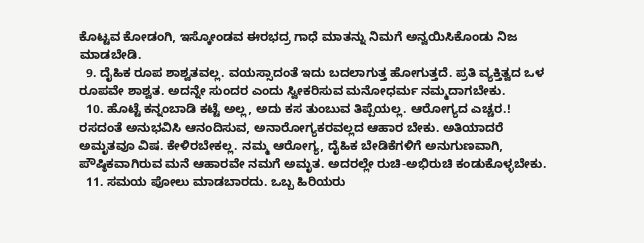ಕೊಟ್ಟವ ಕೋಡಂಗಿ, ಇಸ್ಕೋಂಡವ ಈರಭದ್ರ ಗಾಧೆ ಮಾತನ್ನು ನಿಮಗೆ ಅನ್ವಯಿಸಿಕೊಂಡು ನಿಜ ಮಾಡಬೇಡಿ.
  9. ದೈಹಿಕ ರೂಪ ಶಾಶ್ವತವಲ್ಲ. ವಯಸ್ಸಾದಂತೆ ಇದು ಬದಲಾಗುತ್ತ ಹೋಗುತ್ತದೆ. ಪ್ರತಿ ವ್ಯಕ್ತಿತ್ವದ ಒಳ ರೂಪವೇ ಶಾಶ್ವತ. ಅದನ್ನೇ ಸುಂದರ ಎಂದು ಸ್ವೀಕರಿಸುವ ಮನೋಧರ್ಮ ನಮ್ಮದಾಗಬೇಕು.
  10. ಹೊಟ್ಟೆ ಕನ್ನಂಬಾಡಿ ಕಟ್ಟೆ ಅಲ್ಲ, ಅದು ಕಸ ತುಂಬುವ ತಿಪ್ಪೆಯಲ್ಲ. ಆರೋಗ್ಯದ ಎಚ್ಚರ.! ರಸದಂತೆ ಅನುಭವಿಸಿ ಆನಂದಿಸುವ, ಅನಾರೋಗ್ಯಕರವಲ್ಲದ ಆಹಾರ ಬೇಕು. ಅತಿಯಾದರೆ ಅಮೃತವೂ ವಿಷ. ಕೇಳಿರಬೇಕಲ್ಲ. ನಮ್ಮ ಆರೋಗ್ಯ, ದೈಹಿಕ ಬೇಡಿಕೆಗಳಿಗೆ ಅನುಗುಣವಾಗಿ, ಪೌಷ್ಠಿಕವಾಗಿರುವ ಮನೆ ಆಹಾರವೇ ನಮಗೆ ಅಮೃತ. ಅದರಲ್ಲೇ ರುಚಿ-ಅಭಿರುಚಿ ಕಂಡುಕೊಳ್ಳಬೇಕು.
  11. ಸಮಯ ಪೋಲು ಮಾಡಬಾರದು. ಒಬ್ಬ ಹಿರಿಯರು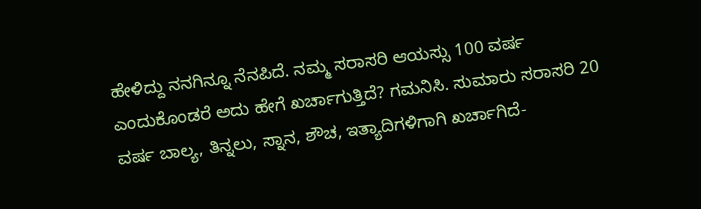ಹೇಳಿದ್ದು ನನಗಿನ್ನೂ ನೆನಪಿದೆ. ನಮ್ಮ ಸರಾಸರಿ ಆಯಸ್ಸು 100 ವರ್ಷ ಎಂದುಕೊಂಡರೆ ಅದು ಹೇಗೆ ಖರ್ಚಾಗುತ್ತಿದೆ? ಗಮನಿಸಿ. ಸುಮಾರು ಸರಾಸರಿ 20 ವರ್ಷ ಬಾಲ್ಯ, ತಿನ್ನಲು, ಸ್ನಾನ, ಶೌಚ, ಇತ್ಯಾದಿಗಳಿಗಾಗಿ ಖರ್ಚಾಗಿದೆ-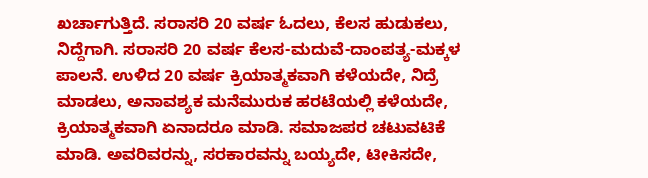ಖರ್ಚಾಗುತ್ತಿದೆ. ಸರಾಸರಿ 20 ವರ್ಷ ಓದಲು, ಕೆಲಸ ಹುಡುಕಲು, ನಿದ್ದೆಗಾಗಿ. ಸರಾಸರಿ 20 ವರ್ಷ ಕೆಲಸ-ಮದುವೆ-ದಾಂಪತ್ಯ-ಮಕ್ಕಳ ಪಾಲನೆ. ಉಳಿದ 20 ವರ್ಷ ಕ್ರಿಯಾತ್ಮಕವಾಗಿ ಕಳೆಯದೇ, ನಿದ್ರೆ ಮಾಡಲು, ಅನಾವಶ್ಯಕ ಮನೆಮುರುಕ ಹರಟೆಯಲ್ಲಿ ಕಳೆಯದೇ, ಕ್ರಿಯಾತ್ಮಕವಾಗಿ ಏನಾದರೂ ಮಾಡಿ. ಸಮಾಜಪರ ಚಟುವಟಿಕೆ ಮಾಡಿ. ಅವರಿವರನ್ನು, ಸರಕಾರವನ್ನು ಬಯ್ಯದೇ, ಟೀಕಿಸದೇ,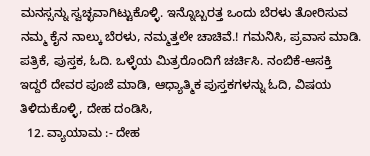ಮನಸ್ಸನ್ನು ಸ್ವಚ್ಛವಾಗಿಟ್ಟುಕೊಳ್ಳಿ. ಇನ್ನೊಬ್ಬರತ್ತ ಒಂದು ಬೆರಳು ತೋರಿಸುವ ನಮ್ಮ ಕೈನ ನಾಲ್ಕು ಬೆರಳು, ನಮ್ಮತ್ತಲೇ ಚಾಚಿವೆ.! ಗಮನಿಸಿ, ಪ್ರವಾಸ ಮಾಡಿ. ಪತ್ರಿಕೆ, ಪುಸ್ತಕ, ಓದಿ. ಒಳ್ಳೆಯ ಮಿತ್ರರೊಂದಿಗೆ ಚರ್ಚಿಸಿ. ನಂಬಿಕೆ-ಆಸಕ್ತಿ ಇದ್ದರೆ ದೇವರ ಪೂಜೆ ಮಾಡಿ, ಆಧ್ಯಾತ್ಮಿಕ ಪುಸ್ತಕಗಳನ್ನು ಓದಿ, ವಿಷಯ ತಿಳಿದುಕೊಳ್ಳಿ, ದೇಹ ದಂಡಿಸಿ,
  12. ವ್ಯಾಯಾಮ :- ದೇಹ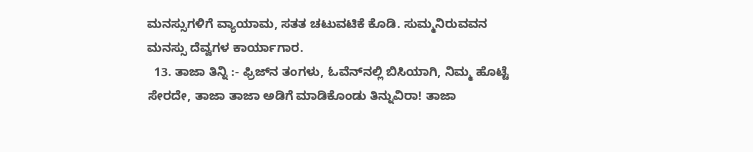ಮನಸ್ಸುಗಳಿಗೆ ವ್ಯಾಯಾಮ, ಸತತ ಚಟುವಟಿಕೆ ಕೊಡಿ. ಸುಮ್ಮನಿರುವವನ ಮನಸ್ಸು ದೆವ್ವಗಳ ಕಾರ್ಯಾಗಾರ.
  13. ತಾಜಾ ತಿನ್ನಿ :- ಫ್ರಿಜ್‌ನ ತಂಗಳು, ಓವೆನ್‌ನಲ್ಲಿ ಬಿಸಿಯಾಗಿ, ನಿಮ್ಮ ಹೊಟ್ಟೆ ಸೇರದೇ, ತಾಜಾ ತಾಜಾ ಅಡಿಗೆ ಮಾಡಿಕೊಂಡು ತಿನ್ನುವಿರಾ! ತಾಜಾ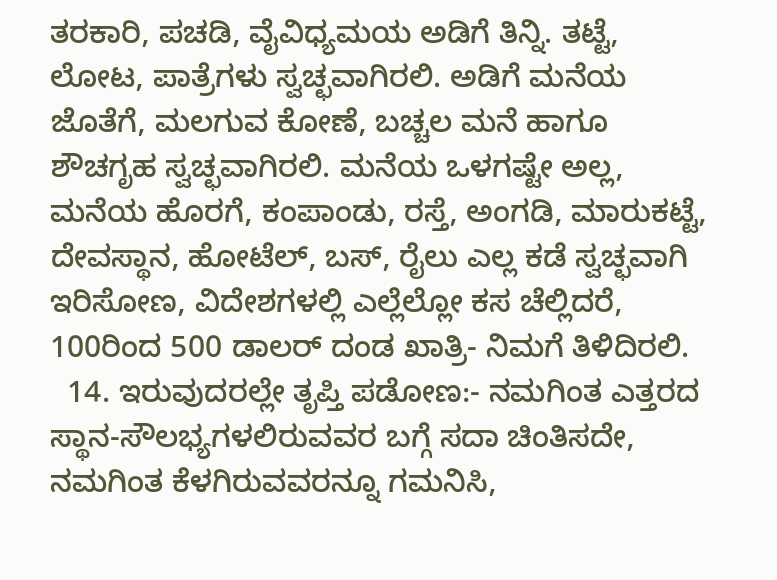ತರಕಾರಿ, ಪಚಡಿ, ವೈವಿಧ್ಯಮಯ ಅಡಿಗೆ ತಿನ್ನಿ. ತಟ್ಟೆ, ಲೋಟ, ಪಾತ್ರೆಗಳು ಸ್ವಚ್ಛವಾಗಿರಲಿ. ಅಡಿಗೆ ಮನೆಯ ಜೊತೆಗೆ, ಮಲಗುವ ಕೋಣೆ, ಬಚ್ಚಲ ಮನೆ ಹಾಗೂ ಶೌಚಗೃಹ ಸ್ವಚ್ಛವಾಗಿರಲಿ. ಮನೆಯ ಒಳಗಷ್ಟೇ ಅಲ್ಲ, ಮನೆಯ ಹೊರಗೆ, ಕಂಪಾಂಡು, ರಸ್ತೆ, ಅಂಗಡಿ, ಮಾರುಕಟ್ಟೆ, ದೇವಸ್ಥಾನ, ಹೋಟೆಲ್, ಬಸ್, ರೈಲು ಎಲ್ಲ ಕಡೆ ಸ್ವಚ್ಛವಾಗಿ ಇರಿಸೋಣ, ವಿದೇಶಗಳಲ್ಲಿ ಎಲ್ಲೆಲ್ಲೋ ಕಸ ಚೆಲ್ಲಿದರೆ, 100ರಿಂದ 500 ಡಾಲರ್ ದಂಡ ಖಾತ್ರಿ- ನಿಮಗೆ ತಿಳಿದಿರಲಿ.
  14. ಇರುವುದರಲ್ಲೇ ತೃಪ್ತಿ ಪಡೋಣ:- ನಮಗಿಂತ ಎತ್ತರದ ಸ್ಥಾನ-ಸೌಲಭ್ಯಗಳಲಿರುವವರ ಬಗ್ಗೆ ಸದಾ ಚಿಂತಿಸದೇ, ನಮಗಿಂತ ಕೆಳಗಿರುವವರನ್ನೂ ಗಮನಿಸಿ,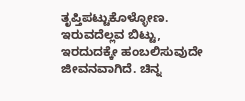ತೃಪ್ತಿಪಟ್ಟುಕೊಳ್ಳೋಣ. ಇರುವದೆಲ್ಲವ ಬಿಟ್ಟು, ಇರದುದಕ್ಕೇ ಹಂಬಲಿಸುವುದೇ ಜೀವನವಾಗಿದೆ. ಚಿನ್ನ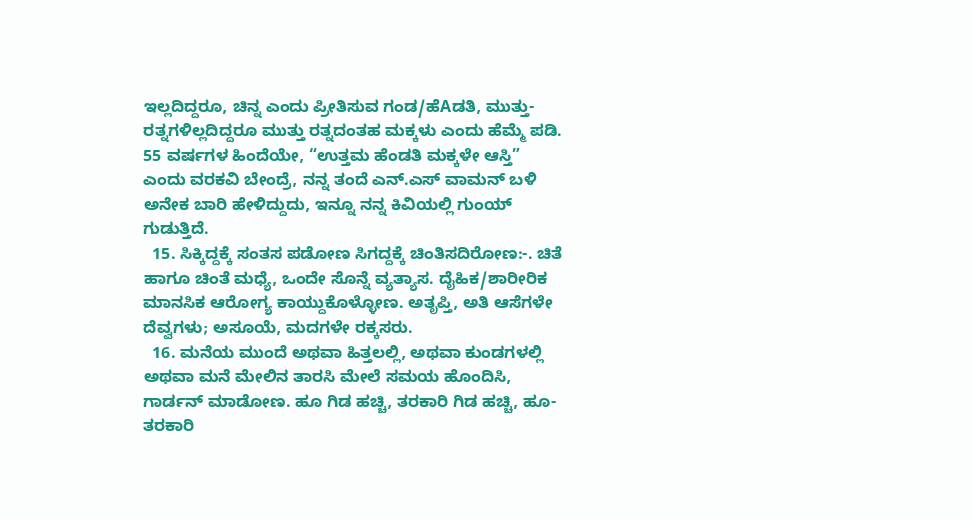ಇಲ್ಲದಿದ್ದರೂ, ಚಿನ್ನ ಎಂದು ಪ್ರೀತಿಸುವ ಗಂಡ/ಹೆAಡತಿ, ಮುತ್ತು-ರತ್ನಗಳಿಲ್ಲದಿದ್ದರೂ ಮುತ್ತು ರತ್ನದಂತಹ ಮಕ್ಕಳು ಎಂದು ಹೆಮ್ಮೆ ಪಡಿ. 55 ವರ್ಷಗಳ ಹಿಂದೆಯೇ, “ಉತ್ತಮ ಹೆಂಡತಿ ಮಕ್ಕಳೇ ಆಸ್ತಿ” ಎಂದು ವರಕವಿ ಬೇಂದ್ರೆ, ನನ್ನ ತಂದೆ ಎನ್.ಎಸ್ ವಾಮನ್ ಬಳಿ ಅನೇಕ ಬಾರಿ ಹೇಳಿದ್ದುದು, ಇನ್ನೂ ನನ್ನ ಕಿವಿಯಲ್ಲಿ ಗುಂಯ್ ಗುಡುತ್ತಿದೆ.
  15. ಸಿಕ್ಕಿದ್ದಕ್ಕೆ ಸಂತಸ ಪಡೋಣ ಸಿಗದ್ದಕ್ಕೆ ಚಿಂತಿಸದಿರೋಣ:-. ಚಿತೆ ಹಾಗೂ ಚಿಂತೆ ಮಧ್ಯೆ, ಒಂದೇ ಸೊನ್ನೆ ವ್ಯತ್ಯಾಸ. ದೈಹಿಕ/ಶಾರೀರಿಕ ಮಾನಸಿಕ ಆರೋಗ್ಯ ಕಾಯ್ದುಕೊಳ್ಳೋಣ. ಅತೃಪ್ತಿ, ಅತಿ ಆಸೆಗಳೇ ದೆವ್ವಗಳು; ಅಸೂಯೆ, ಮದಗಳೇ ರಕ್ಕಸರು.
  16. ಮನೆಯ ಮುಂದೆ ಅಥವಾ ಹಿತ್ತಲಲ್ಲಿ, ಅಥವಾ ಕುಂಡಗಳಲ್ಲಿ ಅಥವಾ ಮನೆ ಮೇಲಿನ ತಾರಸಿ ಮೇಲೆ ಸಮಯ ಹೊಂದಿಸಿ, ಗಾರ್ಡನ್ ಮಾಡೋಣ. ಹೂ ಗಿಡ ಹಚ್ಚಿ, ತರಕಾರಿ ಗಿಡ ಹಚ್ಚಿ, ಹೂ-ತರಕಾರಿ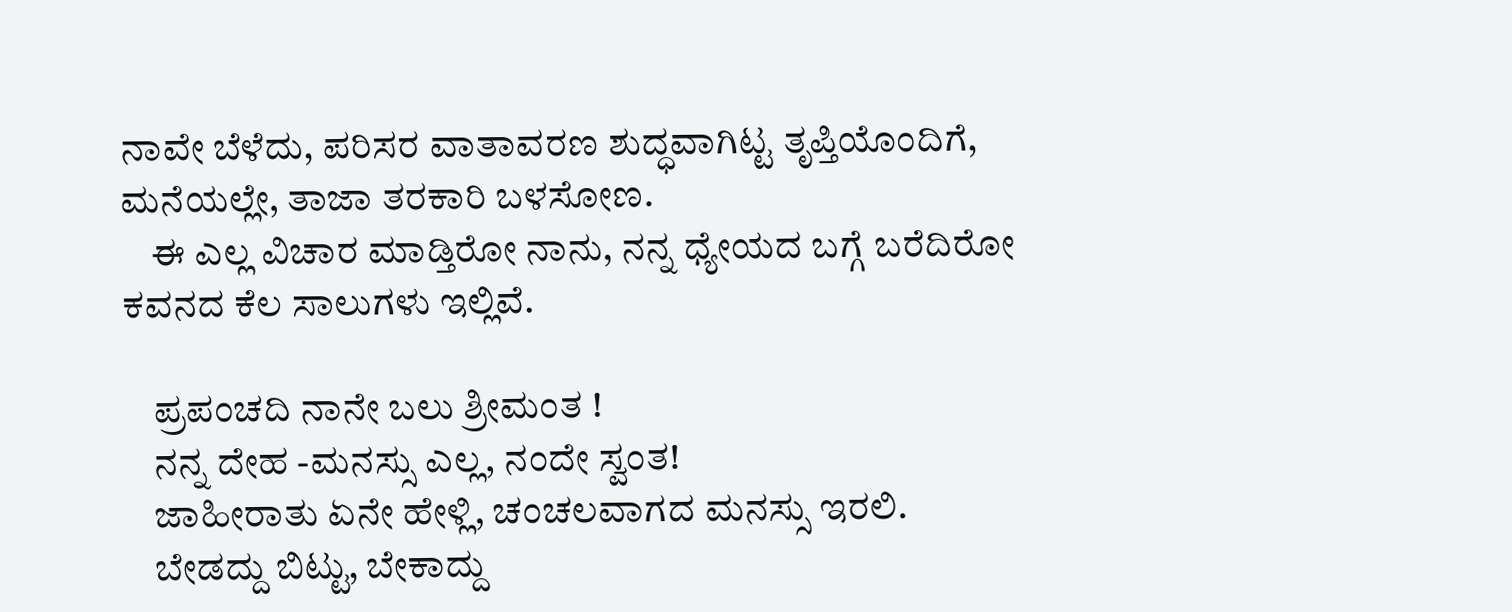ನಾವೇ ಬೆಳೆದು, ಪರಿಸರ ವಾತಾವರಣ ಶುದ್ಧವಾಗಿಟ್ಟ ತೃಪ್ತಿಯೊಂದಿಗೆ, ಮನೆಯಲ್ಲೇ, ತಾಜಾ ತರಕಾರಿ ಬಳಸೋಣ.
    ಈ ಎಲ್ಲ ವಿಚಾರ ಮಾಡ್ತಿರೋ ನಾನು, ನನ್ನ ಧ್ಯೇಯದ ಬಗ್ಗೆ ಬರೆದಿರೋ ಕವನದ ಕೆಲ ಸಾಲುಗಳು ಇಲ್ಲಿವೆ.

    ಪ್ರಪಂಚದಿ ನಾನೇ ಬಲು ಶ್ರೀಮಂತ !
    ನನ್ನ ದೇಹ -ಮನಸ್ಸು ಎಲ್ಲ, ನಂದೇ ಸ್ವಂತ!
    ಜಾಹೀರಾತು ಏನೇ ಹೇಳ್ಲಿ, ಚಂಚಲವಾಗದ ಮನಸ್ಸು ಇರಲಿ.
    ಬೇಡದ್ದು ಬಿಟ್ಟು, ಬೇಕಾದ್ದು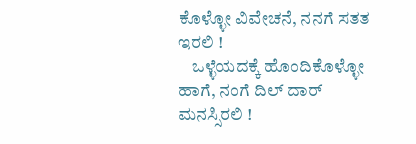ಕೊಳ್ಳೋ ವಿವೇಚನೆ, ನನಗೆ ಸತತ ಇರಲಿ !
    ಒಳ್ಳೆಯದಕ್ಕೆ ಹೊಂದಿಕೊಳ್ಳೋ ಹಾಗೆ, ನಂಗೆ ದಿಲ್ ದಾರ್ ಮನಸ್ಸಿರಲಿ !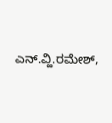ಎನ್.ವ್ಹಿ.ರಮೇಶ್,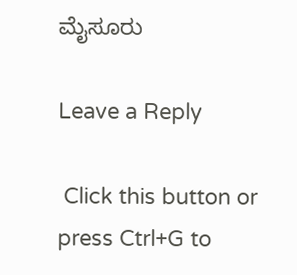ಮೈಸೂರು

Leave a Reply

 Click this button or press Ctrl+G to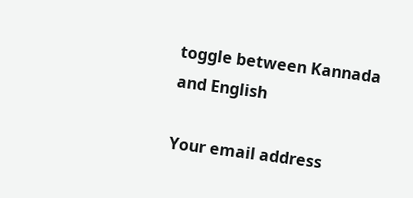toggle between Kannada and English

Your email address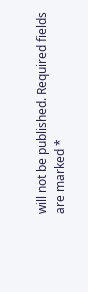will not be published. Required fields are marked *